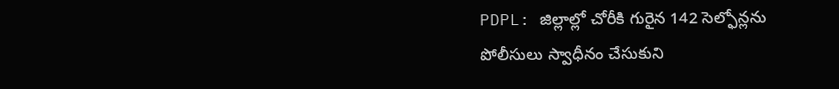PDPL: జిల్లాల్లో చోరీకి గురైన 142 సెల్ఫోన్లను పోలీసులు స్వాధీనం చేసుకుని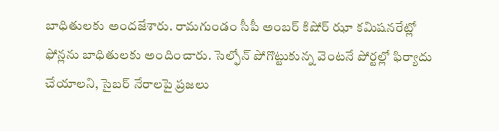బాధితులకు అందజేశారు. రామగుండం సీపీ అంబర్ కిషోర్ ఝా కమిషనరేట్లో ఫోన్లను బాధితులకు అందించారు. సెల్ఫోన్ పోగొట్టుకున్న వెంటనే పోర్టల్లో ఫిర్యాదు చేయాలని, సైబర్ నేరాలపై ప్రజలు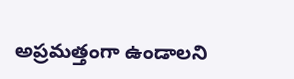అప్రమత్తంగా ఉండాలని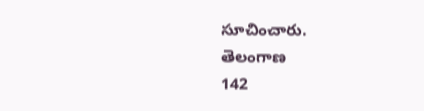సూచించారు.
తెలంగాణ
142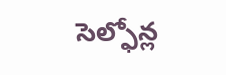సెల్ఫోన్ల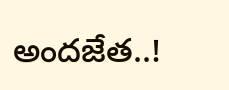అందజేత..!